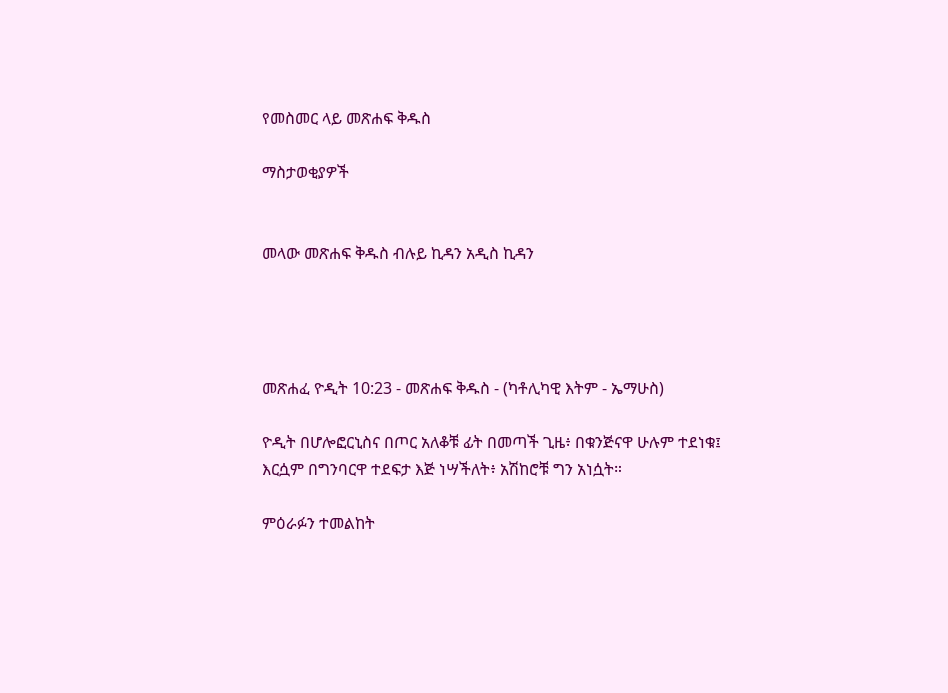የመስመር ላይ መጽሐፍ ቅዱስ

ማስታወቂያዎች


መላው መጽሐፍ ቅዱስ ብሉይ ኪዳን አዲስ ኪዳን




መጽሐፈ ዮዲት 10:23 - መጽሐፍ ቅዱስ - (ካቶሊካዊ እትም - ኤማሁስ)

ዮዲት በሆሎፎርኒስና በጦር አለቆቹ ፊት በመጣች ጊዜ፥ በቁንጅናዋ ሁሉም ተደነቁ፤ እርሷም በግንባርዋ ተደፍታ እጅ ነሣችለት፥ አሽከሮቹ ግን አነሷት።

ምዕራፉን ተመልከት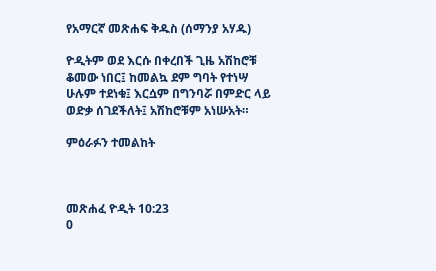የአማርኛ መጽሐፍ ቅዱስ (ሰማንያ አሃዱ)

ዮዲትም ወደ እርሱ በቀረበች ጊዜ አሽከሮቹ ቆመው ነበር፤ ከመልኳ ደም ግባት የተነሣ ሁሉም ተደነቁ፤ እርሷም በግንባሯ በምድር ላይ ወድቃ ሰገደችለት፤ አሽከሮቹም አነሡአት።

ምዕራፉን ተመልከት



መጽሐፈ ዮዲት 10:23
0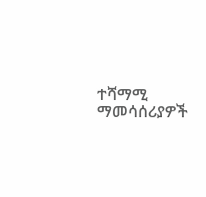ተሻማሚ ማመሳሰሪያዎች